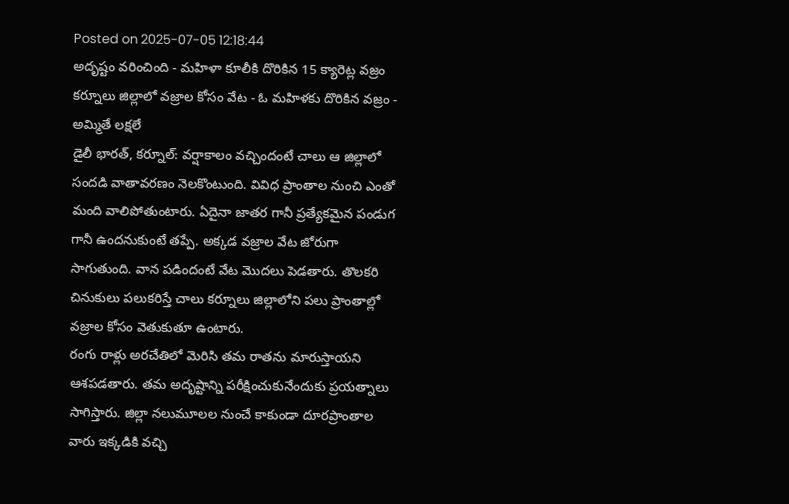Posted on 2025-07-05 12:18:44
అదృష్టం వరించింది - మహిళా కూలీకి దొరికిన 15 క్యారెట్ల వజ్రం
కర్నూలు జిల్లాలో వజ్రాల కోసం వేట - ఓ మహిళకు దొరికిన వజ్రం - అమ్మితే లక్షలే
డైలీ భారత్, కర్నూల్: వర్షాకాలం వచ్చిందంటే చాలు ఆ జిల్లాలో సందడి వాతావరణం నెలకొంటుంది. వివిధ ప్రాంతాల నుంచి ఎంతో మంది వాలిపోతుంటారు. ఏదైనా జాతర గానీ ప్రత్యేకమైన పండుగ గానీ ఉందనుకుంటే తప్పే. అక్కడ వజ్రాల వేట జోరుగా సాగుతుంది. వాన పడిందంటే వేట మొదలు పెడతారు. తొలకరి చినుకులు పలుకరిస్తే చాలు కర్నూలు జిల్లాలోని పలు ప్రాంతాల్లో వజ్రాల కోసం వెతుకుతూ ఉంటారు.
రంగు రాళ్లు అరచేతిలో మెరిసి తమ రాతను మారుస్తాయని ఆశపడతారు. తమ అదృష్టాన్ని పరీక్షించుకునేందుకు ప్రయత్నాలు సాగిస్తారు. జిల్లా నలుమూలల నుంచే కాకుండా దూరప్రాంతాల వారు ఇక్కడికి వచ్చి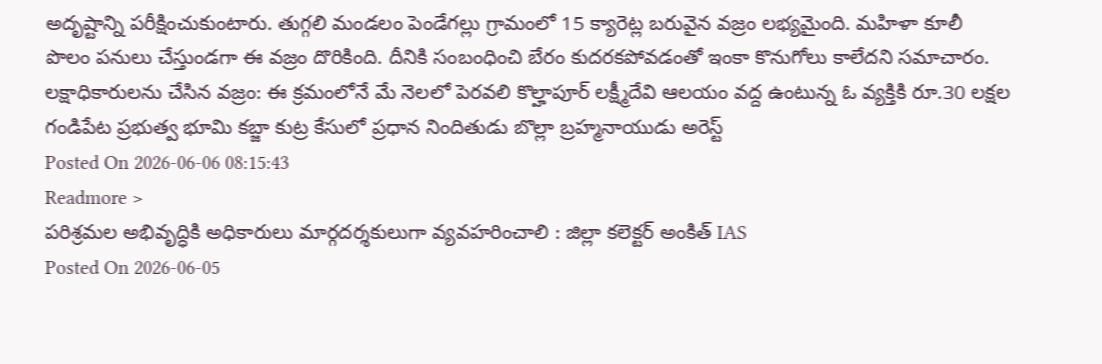అదృష్టాన్ని పరీక్షించుకుంటారు. తుగ్గలి మండలం పెండేగల్లు గ్రామంలో 15 క్యారెట్ల బరువైన వజ్రం లభ్యమైంది. మహిళా కూలీ పొలం పనులు చేస్తుండగా ఈ వజ్రం దొరికింది. దీనికి సంబంధించి బేరం కుదరకపోవడంతో ఇంకా కొనుగోలు కాలేదని సమాచారం.
లక్షాధికారులను చేసిన వజ్రం: ఈ క్రమంలోనే మే నెలలో పెరవలి కొల్హాపూర్ లక్ష్మీదేవి ఆలయం వద్ద ఉంటున్న ఓ వ్యక్తికి రూ.30 లక్షల
గండిపేట ప్రభుత్వ భూమి కబ్జా కుట్ర కేసులో ప్రధాన నిందితుడు బొల్లా బ్రహ్మనాయుడు అరెస్ట్
Posted On 2026-06-06 08:15:43
Readmore >
పరిశ్రమల అభివృద్ధికి అధికారులు మార్గదర్శకులుగా వ్యవహరించాలి : జిల్లా కలెక్టర్ అంకిత్ IAS
Posted On 2026-06-05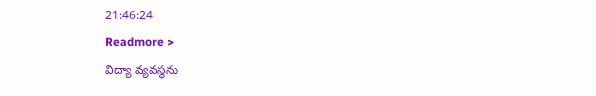21:46:24
Readmore >
విద్యా వ్యవస్థను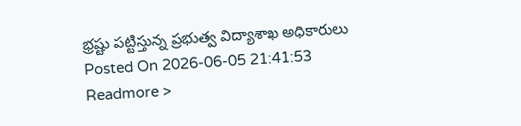భ్రష్టు పట్టిస్తున్న ప్రభుత్వ విద్యాశాఖ అధికారులు
Posted On 2026-06-05 21:41:53
Readmore >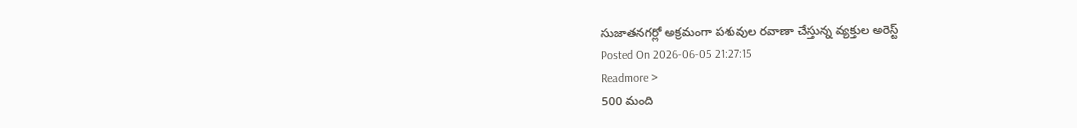సుజాతనగర్లో అక్రమంగా పశువుల రవాణా చేస్తున్న వ్యక్తుల అరెస్ట్
Posted On 2026-06-05 21:27:15
Readmore >
500 మంది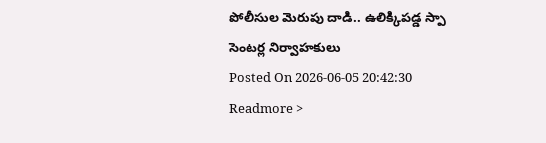పోలీసుల మెరుపు దాడి.. ఉలిక్కిపడ్డ స్పా సెంటర్ల నిర్వాహకులు
Posted On 2026-06-05 20:42:30
Readmore >